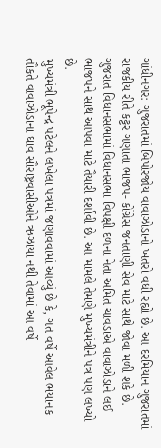ગાંધીનગર: ગુજરાતમાં બિપોરજોય વાવાઝોડાનો ખતરો વધી રહ્યો છે. આ દરમિયાન ગુજરાતમાં રાજકીય રીતે કટ્ટર ગણાતા ભાજપ- કોંગ્રેસ જનતાણી સેવ માટે સાથે જોવા મળી શકે છે. ગુજરાત વિધાનસભામાં વિધાનસભા વિપક્ષી દળના નેતા અમિત ચાવડાએ વાવાઝોડાને લઈ ભાજપને સાથ આપવા માટે તૈયારી દર્શાવી છે. આ મામલે તેમણે મુખ્યમંત્રીને પત્ર પણ લખ્યો છે.
મુખ્યમંત્રી ભૂપેન્દ્ર પટેલને લખેલા પત્રમાં જણાવવામાં આવ્યું છે કે, ગત વર્ષે આવેલ ભયાનક તૌકતે વાવાઝોડાના ઘાવ સૌરાષ્ટ્રવાસીઓને ઋઝાયા નથી તેવામાં આ વર્ષે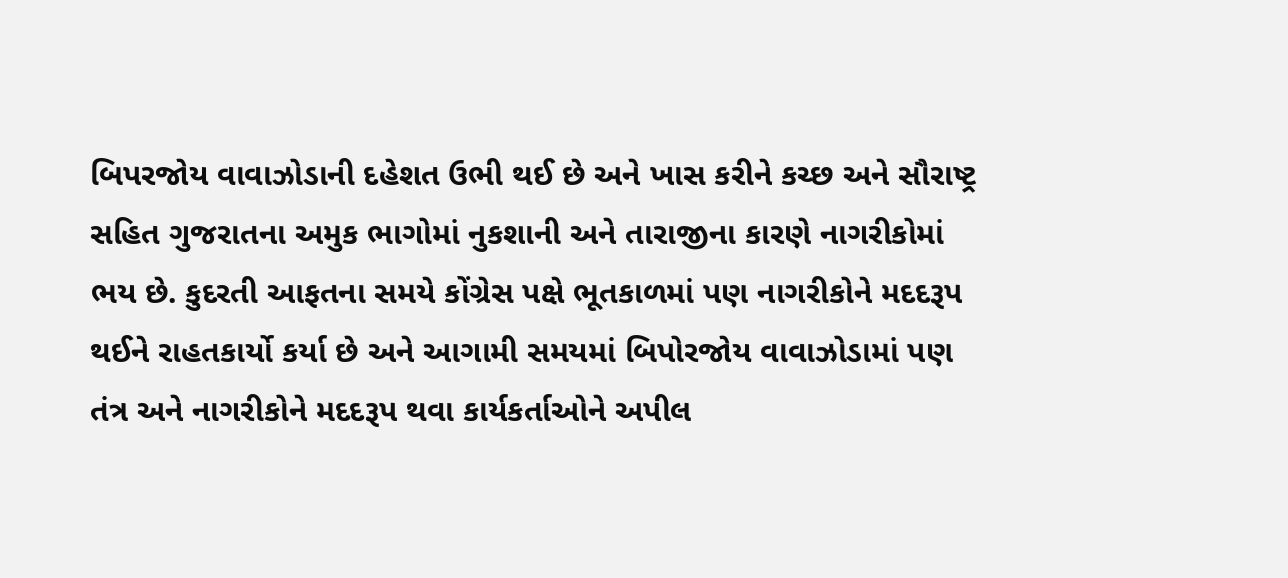બિપરજોય વાવાઝોડાની દહેશત ઉભી થઈ છે અને ખાસ કરીને કચ્છ અને સૌરાષ્ટ્ર સહિત ગુજરાતના અમુક ભાગોમાં નુકશાની અને તારાજીના કારણે નાગરીકોમાં ભય છે. કુદરતી આફતના સમયે કોંગ્રેસ પક્ષે ભૂતકાળમાં પણ નાગરીકોને મદદરૂપ થઈને રાહતકાર્યો કર્યા છે અને આગામી સમયમાં બિપોરજોય વાવાઝોડામાં પણ તંત્ર અને નાગરીકોને મદદરૂપ થવા કાર્યકર્તાઓને અપીલ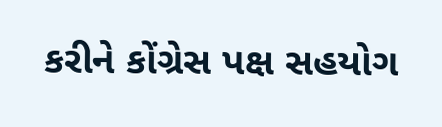કરીને કોંગ્રેસ પક્ષ સહયોગ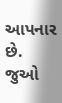આપનાર છે.
જુઓ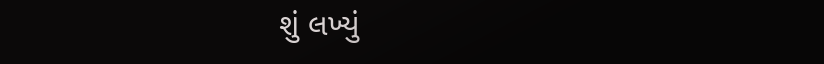શું લખ્યું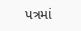પત્રમાં